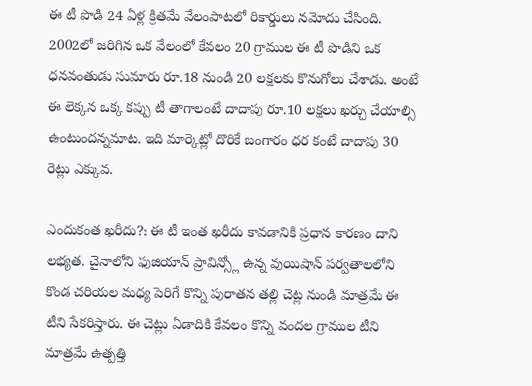ఈ టీ పొడి 24 ఏళ్ల క్రితమే వేలంపాటలో రికార్డులు నమోదు చేసింది. 2002లో జరిగిన ఒక వేలంలో కేవలం 20 గ్రాముల ఈ టీ పొడిని ఒక ధనవంతుడు సుమారు రూ.18 నుండి 20 లక్షలకు కొనుగోలు చేశాడు. అంటే ఈ లెక్కన ఒక్క కప్పు టీ తాగాలంటే దాదాపు రూ.10 లక్షలు ఖర్చు చేయాల్సి ఉంటుందన్నమాట. ఇది మార్కెట్లో దొరికే బంగారం ధర కంటే దాదాపు 30 రెట్లు ఎక్కువ.

ఎందుకంత ఖరీదు?: ఈ టీ ఇంత ఖరీదు కావడానికి ప్రధాన కారణం దాని లభ్యత. చైనాలోని ఫుజియాన్ ప్రావిన్స్లో ఉన్న వుయిషాన్ పర్వతాలలోని కొండ చరియల మధ్య పెరిగే కొన్ని పురాతన తల్లి చెట్ల నుండి మాత్రమే ఈ టీని సేకరిస్తారు. ఈ చెట్లు ఏడాదికి కేవలం కొన్ని వందల గ్రాముల టీని మాత్రమే ఉత్పత్తి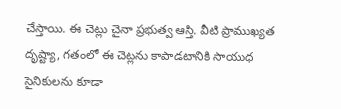చేస్తాయి. ఈ చెట్లు చైనా ప్రభుత్వ ఆస్తి. వీటి ప్రాముఖ్యత దృష్ట్యా, గతంలో ఈ చెట్లను కాపాడటానికి సాయుధ సైనికులను కూడా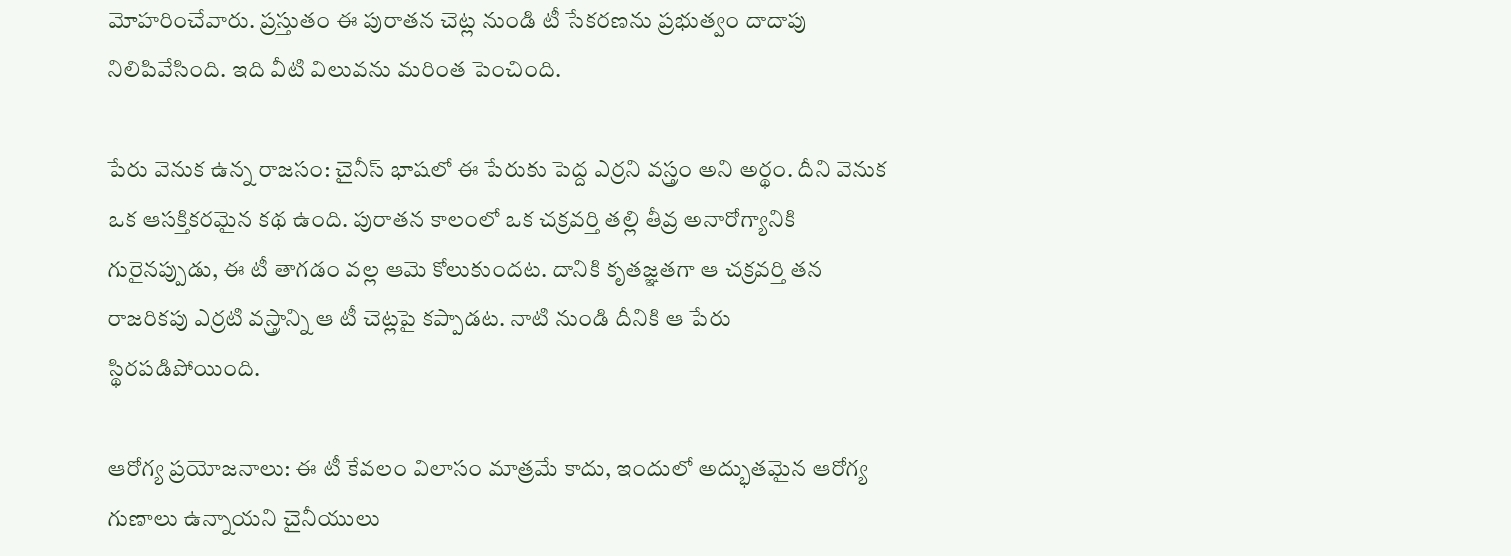మోహరించేవారు. ప్రస్తుతం ఈ పురాతన చెట్ల నుండి టీ సేకరణను ప్రభుత్వం దాదాపు నిలిపివేసింది. ఇది వీటి విలువను మరింత పెంచింది.

పేరు వెనుక ఉన్న రాజసం: చైనీస్ భాషలో ఈ పేరుకు పెద్ద ఎర్రని వస్త్రం అని అర్థం. దీని వెనుక ఒక ఆసక్తికరమైన కథ ఉంది. పురాతన కాలంలో ఒక చక్రవర్తి తల్లి తీవ్ర అనారోగ్యానికి గురైనప్పుడు, ఈ టీ తాగడం వల్ల ఆమె కోలుకుందట. దానికి కృతజ్ఞతగా ఆ చక్రవర్తి తన రాజరికపు ఎర్రటి వస్త్రాన్ని ఆ టీ చెట్లపై కప్పాడట. నాటి నుండి దీనికి ఆ పేరు స్థిరపడిపోయింది.

ఆరోగ్య ప్రయోజనాలు: ఈ టీ కేవలం విలాసం మాత్రమే కాదు, ఇందులో అద్భుతమైన ఆరోగ్య గుణాలు ఉన్నాయని చైనీయులు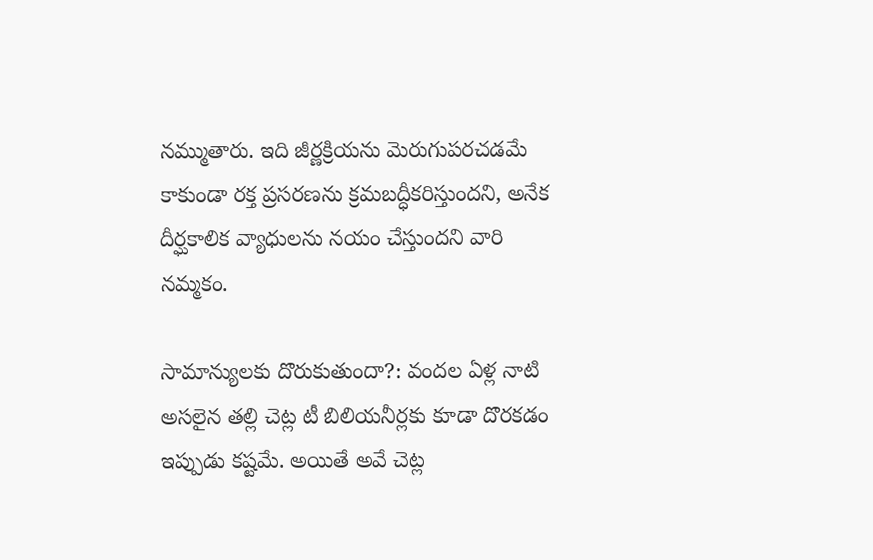నమ్ముతారు. ఇది జీర్ణక్రియను మెరుగుపరచడమే కాకుండా రక్త ప్రసరణను క్రమబద్ధీకరిస్తుందని, అనేక దీర్ఘకాలిక వ్యాధులను నయం చేస్తుందని వారి నమ్మకం.

సామాన్యులకు దొరుకుతుందా?: వందల ఏళ్ల నాటి అసలైన తల్లి చెట్ల టీ బిలియనీర్లకు కూడా దొరకడం ఇప్పుడు కష్టమే. అయితే అవే చెట్ల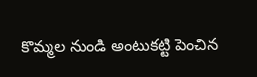కొమ్మల నుండి అంటుకట్టి పెంచిన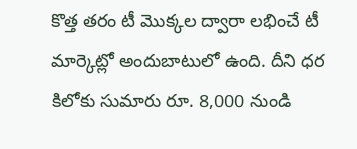కొత్త తరం టీ మొక్కల ద్వారా లభించే టీ మార్కెట్లో అందుబాటులో ఉంది. దీని ధర కిలోకు సుమారు రూ. 8,000 నుండి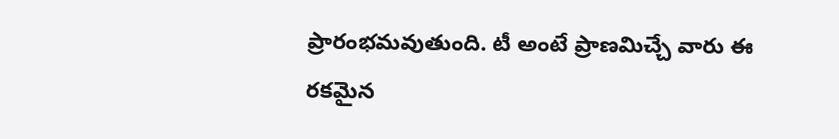ప్రారంభమవుతుంది. టీ అంటే ప్రాణమిచ్చే వారు ఈ రకమైన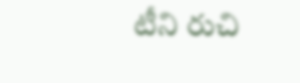టీని రుచి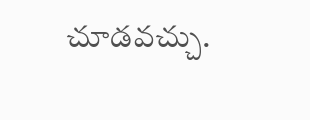చూడవచ్చు.